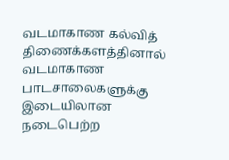வடமாகாண கல்வித் திணைக்களத்தினால் வடமாகாண பாடசாலைகளுக்கு இடையிலான நடைபெற்ற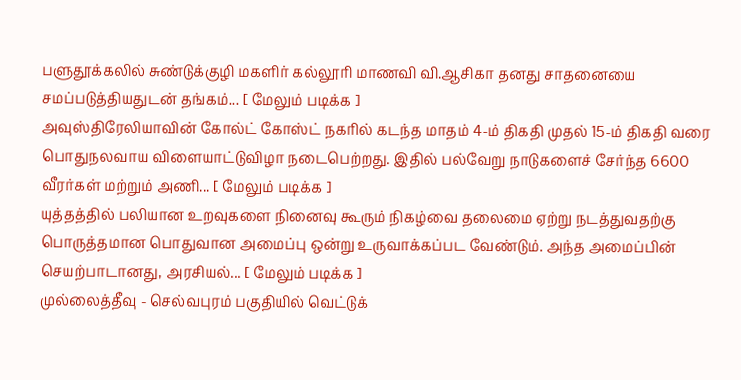பளுதூக்கலில் சுண்டுக்குழி மகளிர் கல்லூரி மாணவி வி.ஆசிகா தனது சாதனையை சமப்படுத்தியதுடன் தங்கம்... [ மேலும் படிக்க ]
அவுஸ்திரேலியாவின் கோல்ட் கோஸ்ட் நகரில் கடந்த மாதம் 4-ம் திகதி முதல் 15-ம் திகதி வரை பொதுநலவாய விளையாட்டுவிழா நடைபெற்றது. இதில் பல்வேறு நாடுகளைச் சேர்ந்த 6600 வீரர்கள் மற்றும் அணி... [ மேலும் படிக்க ]
யுத்தத்தில் பலியான உறவுகளை நினைவு கூரும் நிகழ்வை தலைமை ஏற்று நடத்துவதற்கு பொருத்தமான பொதுவான அமைப்பு ஒன்று உருவாக்கப்பட வேண்டும். அந்த அமைப்பின் செயற்பாடானது, அரசியல்... [ மேலும் படிக்க ]
முல்லைத்தீவு - செல்வபுரம் பகுதியில் வெட்டுக்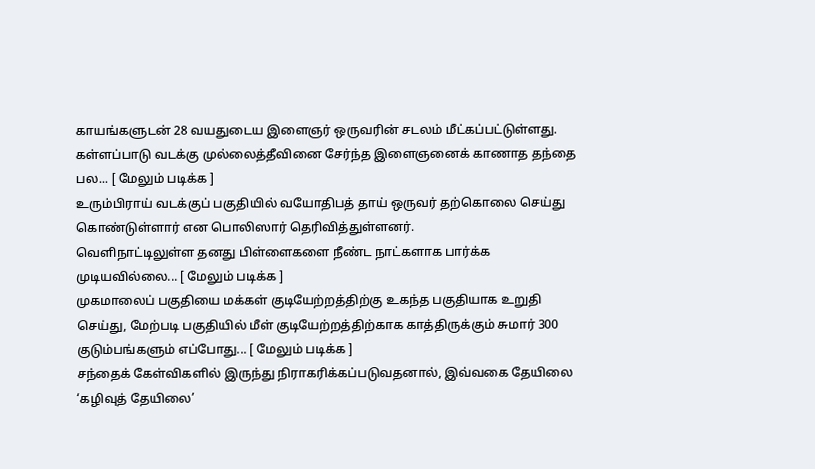காயங்களுடன் 28 வயதுடைய இளைஞர் ஒருவரின் சடலம் மீட்கப்பட்டுள்ளது.
கள்ளப்பாடு வடக்கு முல்லைத்தீவினை சேர்ந்த இளைஞனைக் காணாத தந்தை பல... [ மேலும் படிக்க ]
உரும்பிராய் வடக்குப் பகுதியில் வயோதிபத் தாய் ஒருவர் தற்கொலை செய்து கொண்டுள்ளார் என பொலிஸார் தெரிவித்துள்ளனர்.
வெளிநாட்டிலுள்ள தனது பிள்ளைகளை நீண்ட நாட்களாக பார்க்க முடியவில்லை... [ மேலும் படிக்க ]
முகமாலைப் பகுதியை மக்கள் குடியேற்றத்திற்கு உகந்த பகுதியாக உறுதி செய்து, மேற்படி பகுதியில் மீள் குடியேற்றத்திற்காக காத்திருக்கும் சுமார் 300 குடும்பங்களும் எப்போது... [ மேலும் படிக்க ]
சந்தைக் கேள்விகளில் இருந்து நிராகரிக்கப்படுவதனால், இவ்வகை தேயிலை ‘கழிவுத் தேயிலை’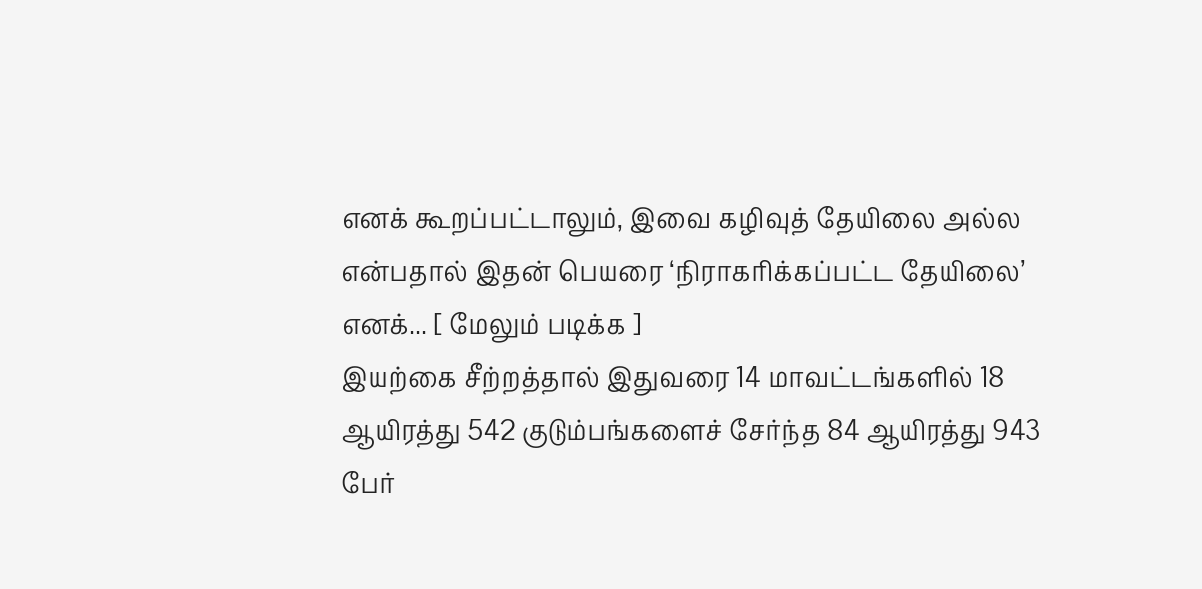எனக் கூறப்பட்டாலும், இவை கழிவுத் தேயிலை அல்ல என்பதால் இதன் பெயரை ‘நிராகரிக்கப்பட்ட தேயிலை’ எனக்... [ மேலும் படிக்க ]
இயற்கை சீற்றத்தால் இதுவரை 14 மாவட்டங்களில் 18 ஆயிரத்து 542 குடும்பங்களைச் சேர்ந்த 84 ஆயிரத்து 943 பேர்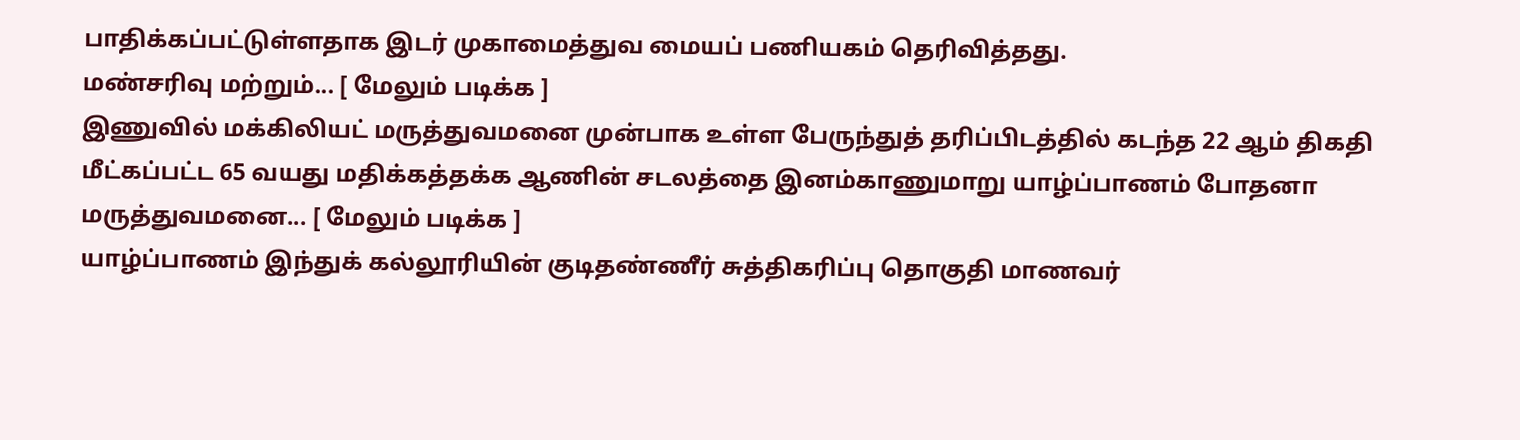பாதிக்கப்பட்டுள்ளதாக இடர் முகாமைத்துவ மையப் பணியகம் தெரிவித்தது.
மண்சரிவு மற்றும்... [ மேலும் படிக்க ]
இணுவில் மக்கிலியட் மருத்துவமனை முன்பாக உள்ள பேருந்துத் தரிப்பிடத்தில் கடந்த 22 ஆம் திகதி மீட்கப்பட்ட 65 வயது மதிக்கத்தக்க ஆணின் சடலத்தை இனம்காணுமாறு யாழ்ப்பாணம் போதனா மருத்துவமனை... [ மேலும் படிக்க ]
யாழ்ப்பாணம் இந்துக் கல்லூரியின் குடிதண்ணீர் சுத்திகரிப்பு தொகுதி மாணவர்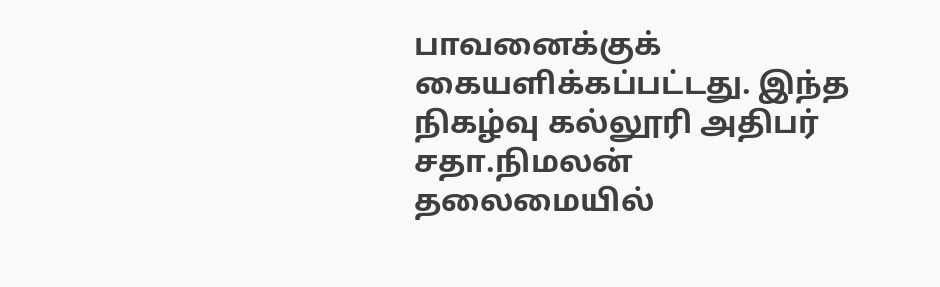பாவனைக்குக் கையளிக்கப்பட்டது. இந்த நிகழ்வு கல்லூரி அதிபர் சதா.நிமலன் தலைமையில்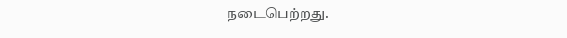நடைபெற்றது.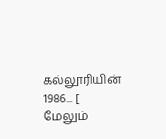கல்லூரியின் 1986... [ மேலும்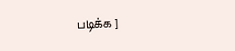படிக்க ]